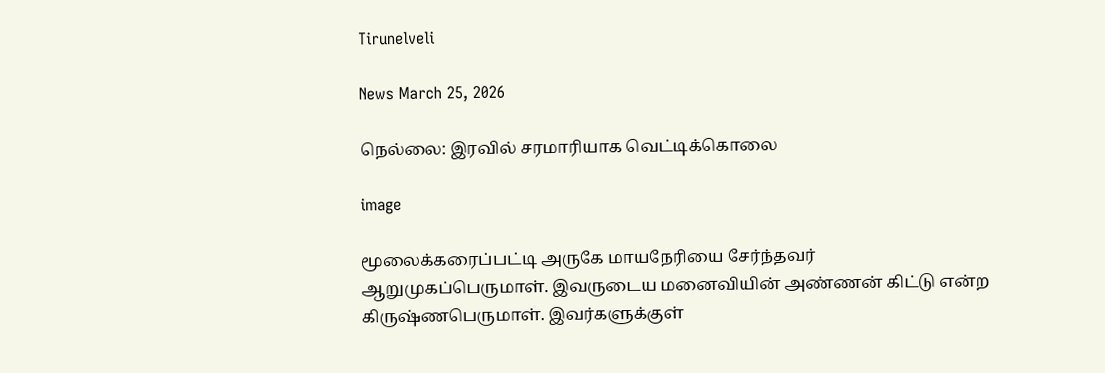Tirunelveli

News March 25, 2026

நெல்லை: இரவில் சரமாரியாக வெட்டிக்கொலை

image

மூலைக்கரைப்பட்டி அருகே மாயநேரியை சேர்ந்தவர் ஆறுமுகப்பெருமாள். இவருடைய மனைவியின் அண்ணன் கிட்டு என்ற கிருஷ்ணபெருமாள். இவர்களுக்குள்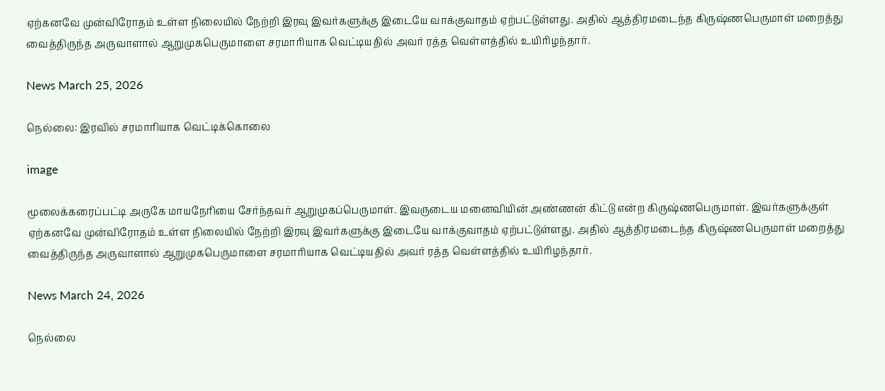ஏற்கனவே முன்விரோதம் உள்ள நிலையில் நேற்றி இரவு இவர்களுக்கு இடையே வாக்குவாதம் ஏற்பட்டுள்ளது. அதில் ஆத்திரமடைந்த கிருஷ்ணபெருமாள் மறைத்து வைத்திருந்த அருவாளால் ஆறுமுகபெருமாளை சரமாரியாக வெட்டியதில் அவர் ரத்த வெள்ளத்தில் உயிரிழந்தார்.

News March 25, 2026

நெல்லை: இரவில் சரமாரியாக வெட்டிக்கொலை

image

மூலைக்கரைப்பட்டி அருகே மாயநேரியை சேர்ந்தவர் ஆறுமுகப்பெருமாள். இவருடைய மனைவியின் அண்ணன் கிட்டு என்ற கிருஷ்ணபெருமாள். இவர்களுக்குள் ஏற்கனவே முன்விரோதம் உள்ள நிலையில் நேற்றி இரவு இவர்களுக்கு இடையே வாக்குவாதம் ஏற்பட்டுள்ளது. அதில் ஆத்திரமடைந்த கிருஷ்ணபெருமாள் மறைத்து வைத்திருந்த அருவாளால் ஆறுமுகபெருமாளை சரமாரியாக வெட்டியதில் அவர் ரத்த வெள்ளத்தில் உயிரிழந்தார்.

News March 24, 2026

நெல்லை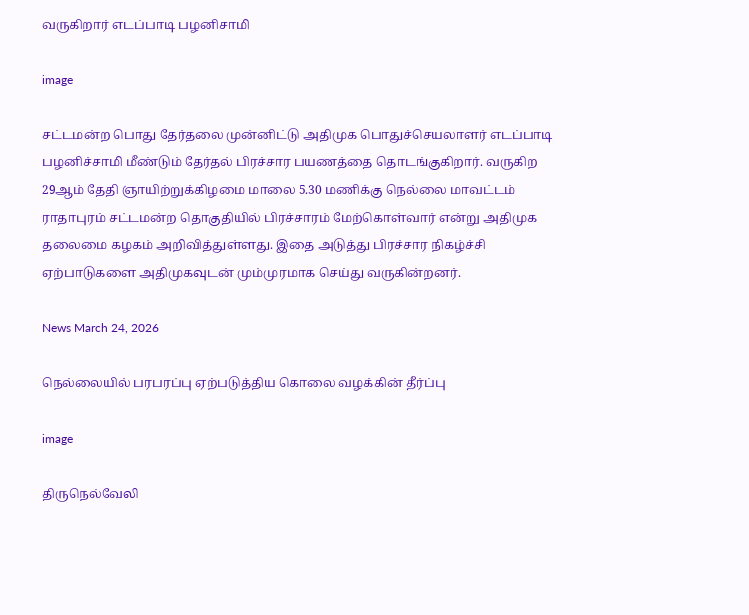வருகிறார் எடப்பாடி பழனிசாமி

image

சட்டமன்ற பொது தேர்தலை முன்னிட்டு அதிமுக பொதுச்செயலாளர் எடப்பாடி பழனிச்சாமி மீண்டும் தேர்தல் பிரச்சார பயணத்தை தொடங்குகிறார். வருகிற 29ஆம் தேதி ஞாயிற்றுக்கிழமை மாலை 5.30 மணிக்கு நெல்லை மாவட்டம் ராதாபுரம் சட்டமன்ற தொகுதியில் பிரச்சாரம் மேற்கொள்வார் என்று அதிமுக தலைமை கழகம் அறிவித்துள்ளது. இதை அடுத்து பிரச்சார நிகழ்ச்சி ஏற்பாடுகளை அதிமுகவுடன் மும்முரமாக செய்து வருகின்றனர்.

News March 24, 2026

நெல்லையில் பரபரப்பு ஏற்படுத்திய கொலை வழக்கின் தீர்ப்பு

image

திருநெல்வேலி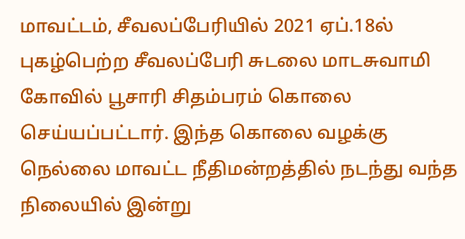மாவட்டம், சீவலப்பேரியில் 2021 ஏப்.18ல் புகழ்பெற்ற சீவலப்பேரி சுடலை மாடசுவாமி கோவில் பூசாரி சிதம்பரம் கொலை செய்யப்பட்டார். இந்த கொலை வழக்கு நெல்லை மாவட்ட நீதிமன்றத்தில் நடந்து வந்த நிலையில் இன்று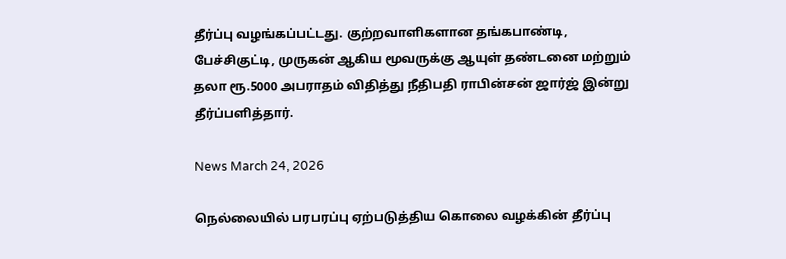தீர்ப்பு வழங்கப்பட்டது. குற்றவாளிகளான தங்கபாண்டி, பேச்சிகுட்டி, முருகன் ஆகிய மூவருக்கு ஆயுள் தண்டனை மற்றும் தலா ரூ.5000 அபராதம் விதித்து நீதிபதி ராபின்சன் ஜார்ஜ் இன்று தீர்ப்பளித்தார்.

News March 24, 2026

நெல்லையில் பரபரப்பு ஏற்படுத்திய கொலை வழக்கின் தீர்ப்பு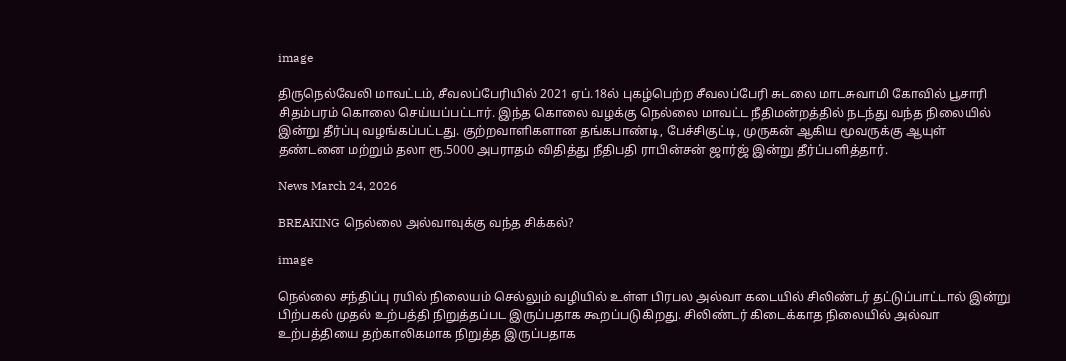image

திருநெல்வேலி மாவட்டம், சீவலப்பேரியில் 2021 ஏப்.18ல் புகழ்பெற்ற சீவலப்பேரி சுடலை மாடசுவாமி கோவில் பூசாரி சிதம்பரம் கொலை செய்யப்பட்டார். இந்த கொலை வழக்கு நெல்லை மாவட்ட நீதிமன்றத்தில் நடந்து வந்த நிலையில் இன்று தீர்ப்பு வழங்கப்பட்டது. குற்றவாளிகளான தங்கபாண்டி, பேச்சிகுட்டி, முருகன் ஆகிய மூவருக்கு ஆயுள் தண்டனை மற்றும் தலா ரூ.5000 அபராதம் விதித்து நீதிபதி ராபின்சன் ஜார்ஜ் இன்று தீர்ப்பளித்தார்.

News March 24, 2026

BREAKING நெல்லை அல்வாவுக்கு வந்த சிக்கல்?

image

நெல்லை சந்திப்பு ரயில் நிலையம் செல்லும் வழியில் உள்ள பிரபல அல்வா கடையில் சிலிண்டர் தட்டுப்பாட்டால் இன்று பிற்பகல் முதல் உற்பத்தி நிறுத்தப்பட இருப்பதாக கூறப்படுகிறது. சிலிண்டர் கிடைக்காத நிலையில் அல்வா உற்பத்தியை தற்காலிகமாக நிறுத்த இருப்பதாக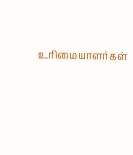உரிமையாளர்கள்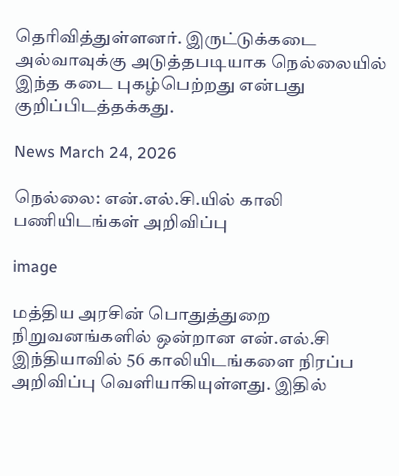தெரிவித்துள்ளனர். இருட்டுக்கடை அல்வாவுக்கு அடுத்தபடியாக நெல்லையில் இந்த கடை புகழ்பெற்றது என்பது குறிப்பிடத்தக்கது.

News March 24, 2026

நெல்லை: என்.எல்.சி.யில் காலி பணியிடங்கள் அறிவிப்பு

image

மத்திய அரசின் பொதுத்துறை நிறுவனங்களில் ஒன்றான என்.எல்.சி இந்தியாவில் 56 காலியிடங்களை நிரப்ப அறிவிப்பு வெளியாகியுள்ளது. இதில்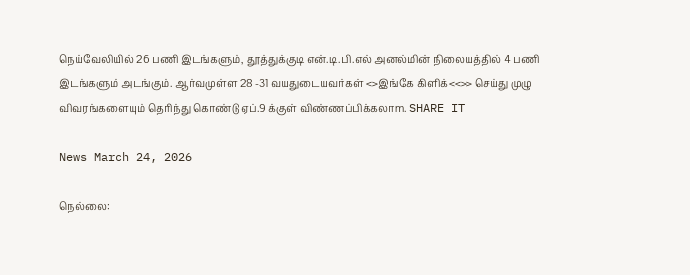நெய்வேலியில் 26 பணி இடங்களும், தூத்துக்குடி என்.டி.பி.எல் அனல்மின் நிலையத்தில் 4 பணி இடங்களும் அடங்கும். ஆர்வமுள்ள 28 -31 வயதுடையவர்கள் <>இங்கே கிளிக்<<>> செய்து முழு விவரங்களையும் தெரிந்து கொண்டு ஏப்.9 க்குள் விண்ணப்பிக்கலாm. SHARE IT

News March 24, 2026

நெல்லை: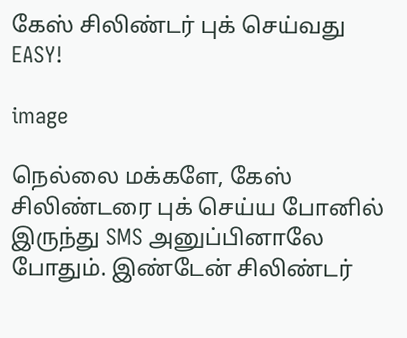கேஸ் சிலிண்டர் புக் செய்வது EASY!

image

நெல்லை மக்களே, கேஸ் சிலிண்டரை புக் செய்ய போனில் இருந்து SMS அனுப்பினாலே போதும். இண்டேன் சிலிண்டர்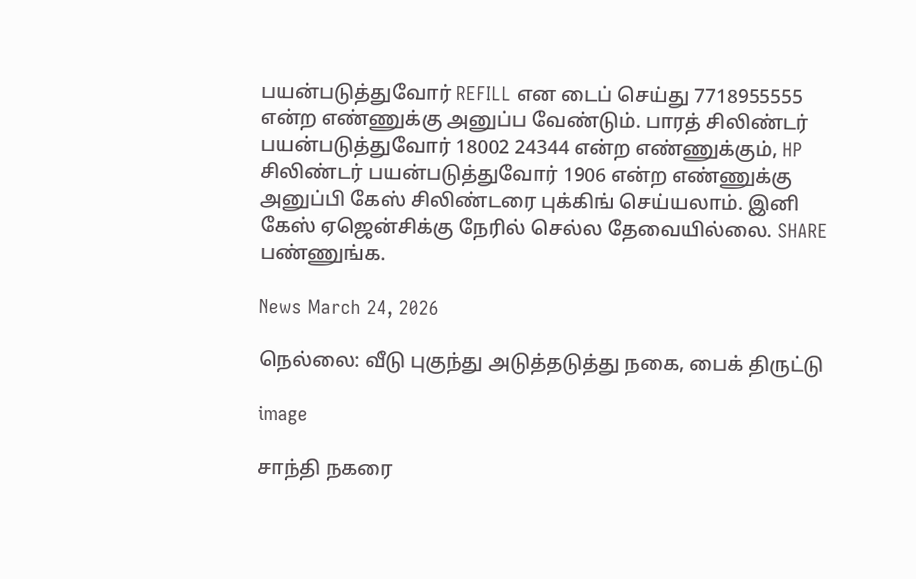பயன்படுத்துவோர் REFILL என டைப் செய்து 7718955555 என்ற எண்ணுக்கு அனுப்ப வேண்டும். பாரத் சிலிண்டர் பயன்படுத்துவோர் 18002 24344 என்ற எண்ணுக்கும், HP சிலிண்டர் பயன்படுத்துவோர் 1906 என்ற எண்ணுக்கு அனுப்பி கேஸ் சிலிண்டரை புக்கிங் செய்யலாம். இனி கேஸ் ஏஜென்சிக்கு நேரில் செல்ல தேவையில்லை. SHARE பண்ணுங்க.

News March 24, 2026

நெல்லை: வீடு புகுந்து அடுத்தடுத்து நகை, பைக் திருட்டு

image

சாந்தி நகரை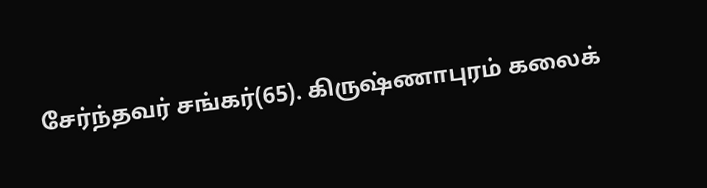சேர்ந்தவர் சங்கர்(65). கிருஷ்ணாபுரம் கலைக்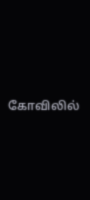கோவிலில்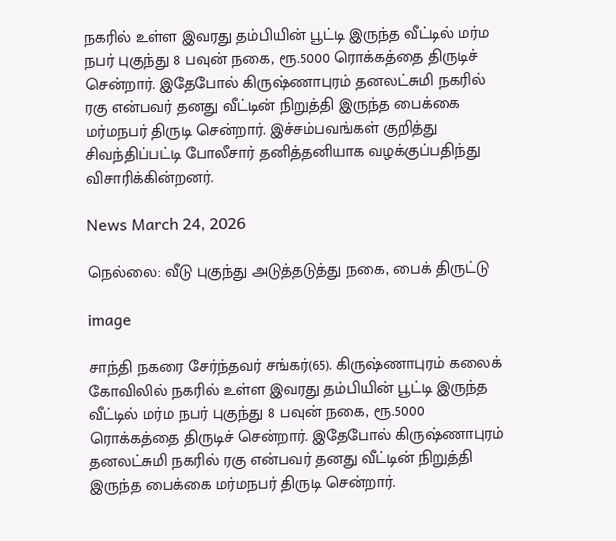நகரில் உள்ள இவரது தம்பியின் பூட்டி இருந்த வீட்டில் மர்ம நபர் புகுந்து 8 பவுன் நகை, ரூ.5000 ரொக்கத்தை திருடிச் சென்றார். இதேபோல் கிருஷ்ணாபுரம் தனலட்சுமி நகரில் ரகு என்பவர் தனது வீட்டின் நிறுத்தி இருந்த பைக்கை மர்மநபர் திருடி சென்றார். இச்சம்பவங்கள் குறித்து சிவந்திப்பட்டி போலீசார் தனித்தனியாக வழக்குப்பதிந்து விசாரிக்கின்றனர்.

News March 24, 2026

நெல்லை: வீடு புகுந்து அடுத்தடுத்து நகை, பைக் திருட்டு

image

சாந்தி நகரை சேர்ந்தவர் சங்கர்(65). கிருஷ்ணாபுரம் கலைக் கோவிலில் நகரில் உள்ள இவரது தம்பியின் பூட்டி இருந்த வீட்டில் மர்ம நபர் புகுந்து 8 பவுன் நகை, ரூ.5000 ரொக்கத்தை திருடிச் சென்றார். இதேபோல் கிருஷ்ணாபுரம் தனலட்சுமி நகரில் ரகு என்பவர் தனது வீட்டின் நிறுத்தி இருந்த பைக்கை மர்மநபர் திருடி சென்றார்.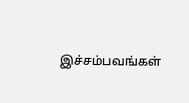இச்சம்பவங்கள்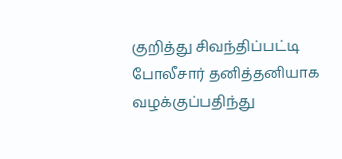குறித்து சிவந்திப்பட்டி போலீசார் தனித்தனியாக வழக்குப்பதிந்து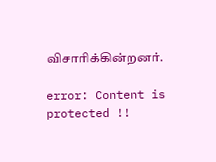விசாரிக்கின்றனர்.

error: Content is protected !!